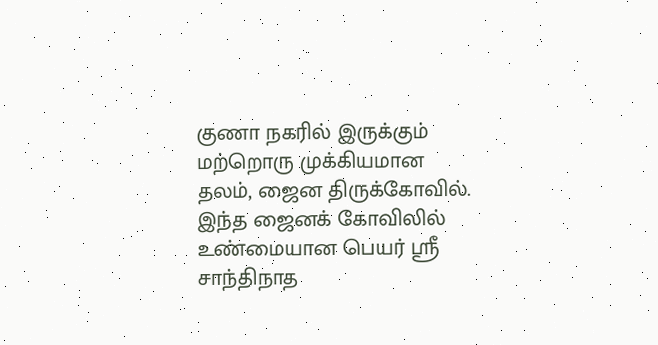குணா நகரில் இருக்கும் மற்றொரு முக்கியமான தலம், ஜைன திருக்கோவில். இந்த ஜைனக் கோவிலில் உண்மையான பெயர் ஸ்ரீ சாந்திநாத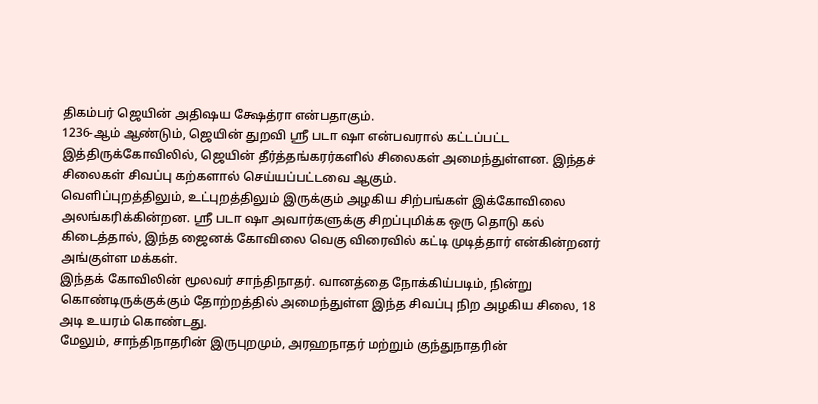திகம்பர் ஜெயின் அதிஷய க்ஷேத்ரா என்பதாகும்.
1236-ஆம் ஆண்டும், ஜெயின் துறவி ஸ்ரீ படா ஷா என்பவரால் கட்டப்பட்ட இத்திருக்கோவிலில், ஜெயின் தீர்த்தங்கரர்களில் சிலைகள் அமைந்துள்ளன. இந்தச் சிலைகள் சிவப்பு கற்களால் செய்யப்பட்டவை ஆகும்.
வெளிப்புறத்திலும், உட்புறத்திலும் இருக்கும் அழகிய சிற்பங்கள் இக்கோவிலை அலங்கரிக்கின்றன. ஸ்ரீ படா ஷா அவார்களுக்கு சிறப்புமிக்க ஒரு தொடு கல் கிடைத்தால், இந்த ஜைனக் கோவிலை வெகு விரைவில் கட்டி முடித்தார் என்கின்றனர் அங்குள்ள மக்கள்.
இந்தக் கோவிலின் மூலவர் சாந்திநாதர். வானத்தை நோக்கிய்படிம், நின்று கொண்டிருக்குக்கும் தோற்றத்தில் அமைந்துள்ள இந்த சிவப்பு நிற அழகிய சிலை, 18 அடி உயரம் கொண்டது.
மேலும், சாந்திநாதரின் இருபுறமும், அரஹநாதர் மற்றும் குந்துநாதரின்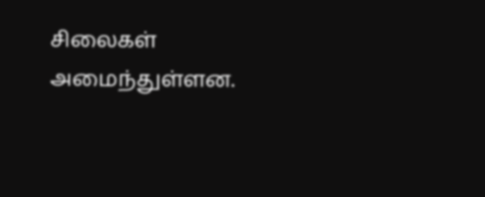சிலைகள் அமைந்துள்ளன.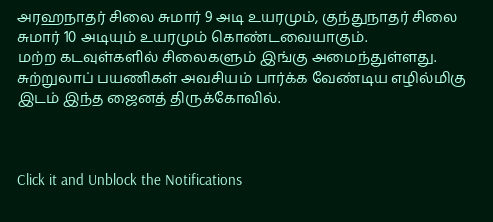அரஹநாதர் சிலை சுமார் 9 அடி உயரமும், குந்துநாதர் சிலை சுமார் 10 அடியும் உயரமும் கொண்டவையாகும்.
மற்ற கடவுள்களில் சிலைகளும் இங்கு அமைந்துள்ளது. சுற்றுலாப் பயணிகள் அவசியம் பார்க்க வேண்டிய எழில்மிகு இடம் இந்த ஜைனத் திருக்கோவில்.



Click it and Unblock the Notifications